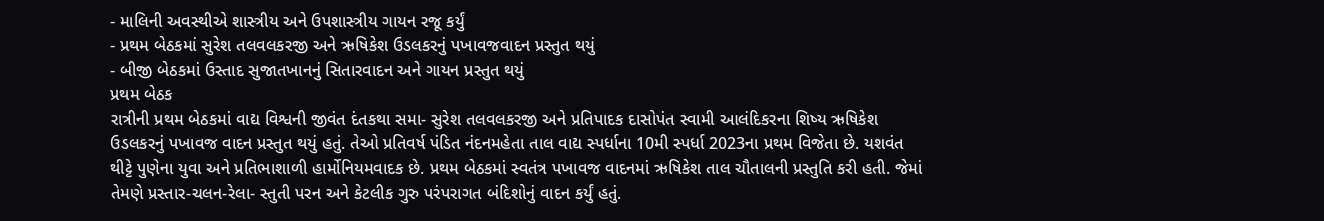- માલિની અવસ્થીએ શાસ્ત્રીય અને ઉપશાસ્ત્રીય ગાયન રજૂ કર્યું
- પ્રથમ બેઠકમાં સુરેશ તલવલકરજી અને ઋષિકેશ ઉડલકરનું પખાવજવાદન પ્રસ્તુત થયું
- બીજી બેઠકમાં ઉસ્તાદ સુજાતખાનનું સિતારવાદન અને ગાયન પ્રસ્તુત થયું
પ્રથમ બેઠક
રાત્રીની પ્રથમ બેઠકમાં વાદ્ય વિશ્વની જીવંત દંતકથા સમા- સુરેશ તલવલકરજી અને પ્રતિપાદક દાસોપંત સ્વામી આલંદિકરના શિષ્ય ઋષિકેશ ઉડલકરનું પખાવજ વાદન પ્રસ્તુત થયું હતું. તેઓ પ્રતિવર્ષ પંડિત નંદનમહેતા તાલ વાદ્ય સ્પર્ધાના 10મી સ્પર્ધા 2023ના પ્રથમ વિજેતા છે. યશવંત થીટ્ટે પુણેના યુવા અને પ્રતિભાશાળી હાર્મોનિયમવાદક છે. પ્રથમ બેઠકમાં સ્વતંત્ર પખાવજ વાદનમાં ઋષિકેશ તાલ ચૌતાલની પ્રસ્તુતિ કરી હતી. જેમાં તેમણે પ્રસ્તાર-ચલન-રેલા- સ્તુતી પરન અને કેટલીક ગુરુ પરંપરાગત બંદિશોનું વાદન કર્યું હતું.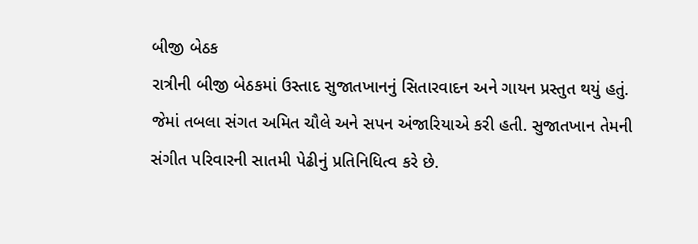બીજી બેઠક
રાત્રીની બીજી બેઠકમાં ઉસ્તાદ સુજાતખાનનું સિતારવાદન અને ગાયન પ્રસ્તુત થયું હતું. જેમાં તબલા સંગત અમિત ચૌલે અને સપન અંજારિયાએ કરી હતી. સુજાતખાન તેમની સંગીત પરિવારની સાતમી પેઢીનું પ્રતિનિધિત્વ કરે છે.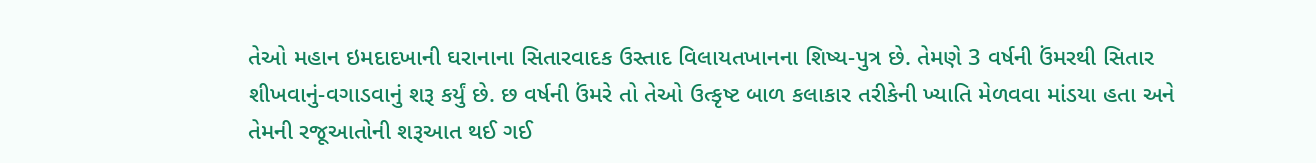તેઓ મહાન ઇમદાદખાની ઘરાનાના સિતારવાદક ઉસ્તાદ વિલાયતખાનના શિષ્ય-પુત્ર છે. તેમણે 3 વર્ષની ઉંમરથી સિતાર શીખવાનું-વગાડવાનું શરૂ કર્યું છે. છ વર્ષની ઉંમરે તો તેઓ ઉત્કૃષ્ટ બાળ કલાકાર તરીકેની ખ્યાતિ મેળવવા માંડયા હતા અને તેમની રજૂઆતોની શરૂઆત થઈ ગઈ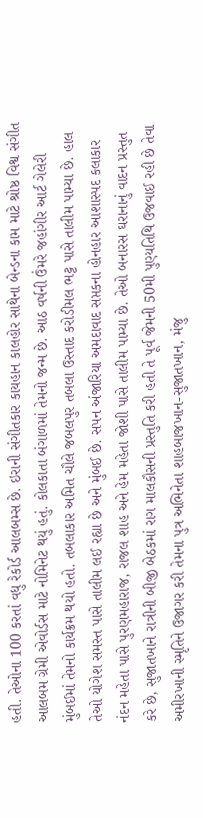હતી. તેઓના 100 કરતાં વધુ રેકોર્ડ આલબમ્સ છે. ઇરાની સંગીતકાર કાયહાન કાલહોર સાથેના બેન્ડના કામ માટે શ્રોષ્ઠ વિશ્વ સંગીત આલબમ ગ્રેમી એવોર્ડસ માટે નોમિનેટ થયું હતું. કોલકાતા બંગાળમાં તેમનો જન્મ છે. આઠ વર્ષની ઉંમરે જહાંગીર આર્ટ ગેલેરી મુંબઈમાં તેમનો કાર્યક્રમ થયો હતો. તબલાકાર અમિત ચૌલે જબલપુર તબલા ઉસ્તાદ કરોડીમલ ભટ્ટ પાસે તાલીમ પામ્યા છે. હાલ તેઓ યોગેશ સમસ્ત પાસે તાલીમ લઈ રહ્યા છે અને મુંબઈ છે. સપન અંજારિયા અમદાવાદ સપ્તકના હોનહાર આશાસ્પદ કલાકાર નંદન મહેતા પાસે પુરણમહારાજ, રાજલ શાહ અને હેમ મહેતા જોશી પાસે તાલીમ પામ્યા છે. તેઓ બનારસ ઘરાનાનું વાદન પ્રસ્તુત કરે છે, સુજાતખાને રાત્રીની બીજી બેઠકમાં રાગ માલકૌસની પ્રસ્તુતિ કરી હતી તે પૂર્વ જેમની 50મી પુણ્યતિથિ ઉજવાઈ રહી છે તેવા અમીરખાની સ્મૃતિને ઉજાગર કરી તેમના પુત્ર અભિનેતા શાહબાજખાન-સુજાતખાન, મંજુ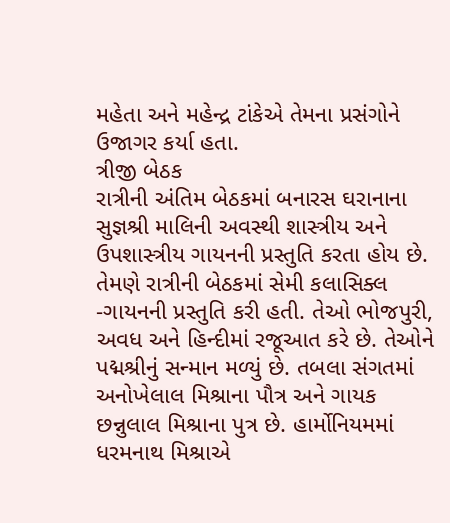મહેતા અને મહેન્દ્ર ટાંકેએ તેમના પ્રસંગોને ઉજાગર કર્યા હતા.
ત્રીજી બેઠક
રાત્રીની અંતિમ બેઠકમાં બનારસ ઘરાનાના સુજ્ઞશ્રી માલિની અવસ્થી શાસ્ત્રીય અને ઉપશાસ્ત્રીય ગાયનની પ્રસ્તુતિ કરતા હોય છે. તેમણે રાત્રીની બેઠકમાં સેમી કલાસિક્લ -ગાયનની પ્રસ્તુતિ કરી હતી. તેઓ ભોજપુરી, અવધ અને હિન્દીમાં રજૂઆત કરે છે. તેઓને પદ્મશ્રીનું સન્માન મળ્યું છે. તબલા સંગતમાં અનોખેલાલ મિશ્રાના પૌત્ર અને ગાયક છન્નુલાલ મિશ્રાના પુત્ર છે. હાર્મોનિયમમાં ધરમનાથ મિશ્રાએ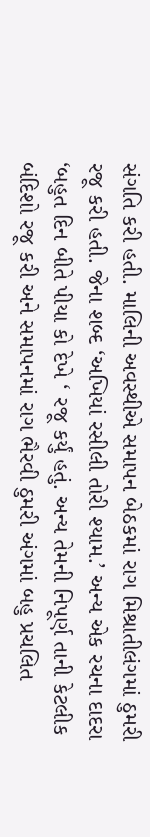સંગતિ કરી હતી. માલિની અવસ્થીએ સમાપન બેઠકમાં રાગ મિશ્રાતીલંગમાં ઠુમરી રજૂ કરી હતી. જેના શબ્દ ‘અખિયાં રસીલી તોરી શ્યામ.’ અન્ય એક રચના દાદરા ‘બહુત દિન બીતે પીયા કો દેખે ‘ રજૂ કર્યું હતું. અન્ય તેમની નિપૂર્ણ તાની કેટલીક બંદિશો રજૂ કરી અને સમાપનમાં રાગ ભૈરવી ઠુમરી અંગમાં બહુ પ્રચલિત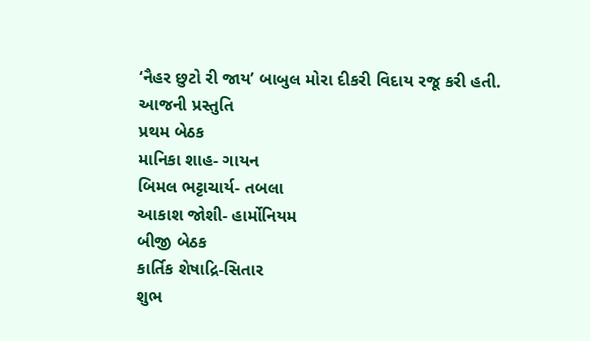‘નૈહર છુટો રી જાય’ બાબુલ મોરા દીકરી વિદાય રજૂ કરી હતી.
આજની પ્રસ્તુતિ
પ્રથમ બેઠક
માનિકા શાહ- ગાયન
બિમલ ભટ્ટાચાર્ય- તબલા
આકાશ જોશી- હાર્મોનિયમ
બીજી બેઠક
કાર્તિક શેષાદ્રિ-સિતાર
શુભ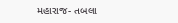મહારાજ- તબલા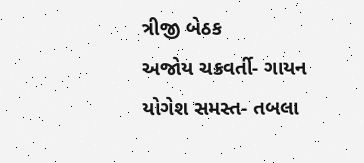ત્રીજી બેઠક
અજોય ચક્રવર્તી- ગાયન
યોગેશ સમસ્ત- તબલા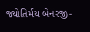જ્યોતિર્મય બેનરજી-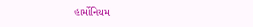હાર્મોનિયમ